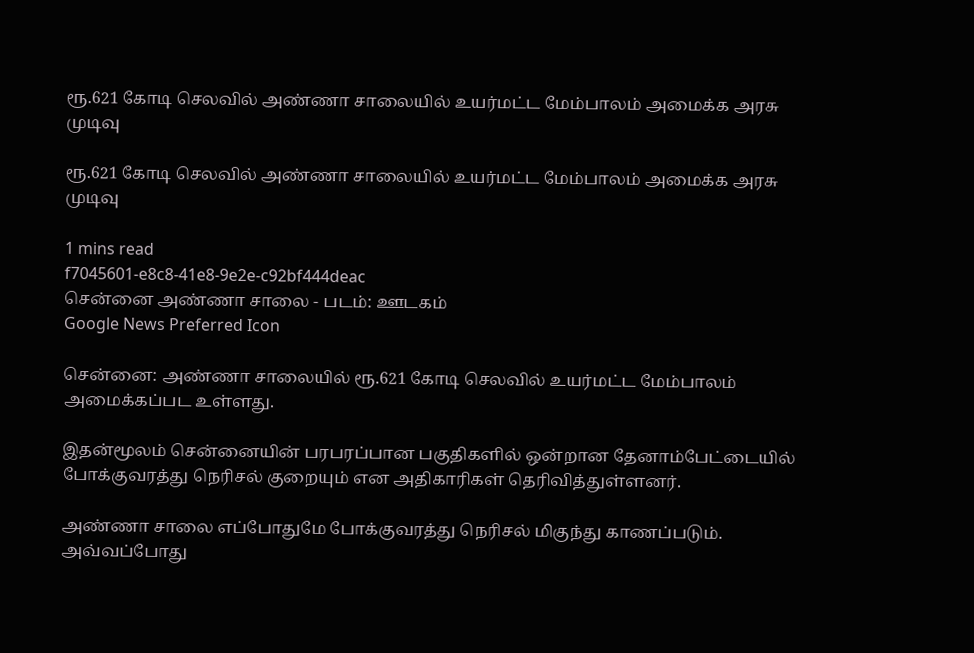ரூ.621 கோடி செலவில் அண்ணா சாலையில் உயர்மட்ட மேம்பாலம் அமைக்க அரசு முடிவு

ரூ.621 கோடி செலவில் அண்ணா சாலையில் உயர்மட்ட மேம்பாலம் அமைக்க அரசு முடிவு

1 mins read
f7045601-e8c8-41e8-9e2e-c92bf444deac
சென்னை அண்ணா சாலை - படம்: ஊடகம்
Google News Preferred Icon

சென்னை: அண்ணா சாலையில் ரூ.621 கோடி செலவில் உயர்மட்ட மேம்பாலம் அமைக்கப்பட உள்ளது.

இதன்மூலம் சென்னையின் பரபரப்பான பகுதிகளில் ஒன்றான தேனாம்பேட்டையில் போக்குவரத்து நெரிசல் குறையும் என அதிகாரிகள் தெரிவித்துள்ளனர்.

அண்ணா சாலை எப்போதுமே போக்குவரத்து நெரிசல் மிகுந்து காணப்படும். அவ்வப்போது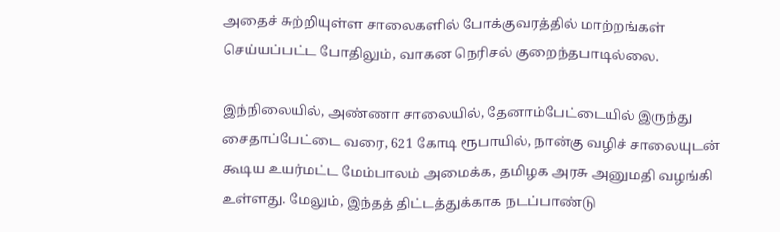அதைச் சுற்றியுள்ள சாலைகளில் போக்குவரத்தில் மாற்றங்கள் செய்யப்பட்ட போதிலும், வாகன நெரிசல் குறைந்தபாடில்லை.

இந்நிலையில், அண்ணா சாலையில், தேனாம்பேட்டையில் இருந்து சைதாப்பேட்டை வரை, 621 கோடி ரூபாயில், நான்கு வழிச் சாலையுடன் கூடிய உயர்மட்ட மேம்பாலம் அமைக்க, தமிழக அரசு அனுமதி வழங்கி உள்ளது. மேலும், இந்தத் திட்டத்துக்காக நடப்பாண்டு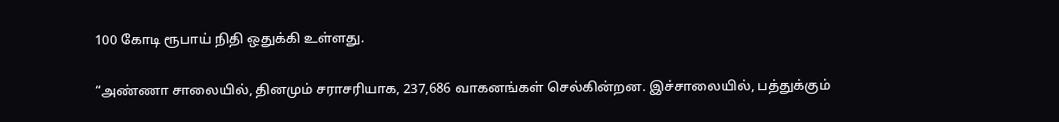100 கோடி ரூபாய் நிதி ஒதுக்கி உள்ளது.

“அண்ணா சாலையில், தினமும் சராசரியாக, 237,686 வாகனங்கள் செல்கின்றன. இச்சாலையில், பத்துக்கும்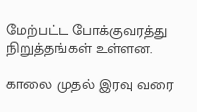மேற்பட்ட போக்குவரத்து நிறுத்தங்கள் உள்ளன.

காலை முதல் இரவு வரை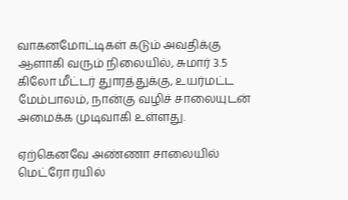வாகனமோட்டிகள் கடும் அவதிக்கு ஆளாகி வரும் நிலையில், சுமார் 3.5 கிலோ மீட்டர் துாரத்துக்கு, உயர்மட்ட மேம்பாலம், நான்கு வழிச் சாலையுடன் அமைக்க முடிவாகி உள்ளது.

ஏற்கெனவே அண்ணா சாலையில் மெட்ரோ ரயில்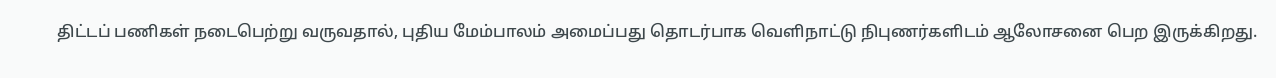திட்டப் பணிகள் நடைபெற்று வருவதால், புதிய மேம்பாலம் அமைப்பது தொடர்பாக வெளிநாட்டு நிபுணர்களிடம் ஆலோசனை பெற இருக்கிறது.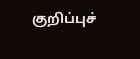குறிப்புச்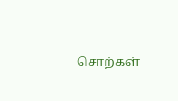சொற்கள்